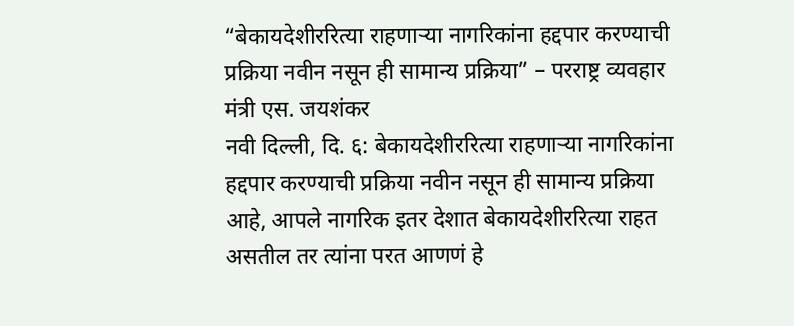“बेकायदेशीररित्या राहणाऱ्या नागरिकांना हद्दपार करण्याची प्रक्रिया नवीन नसून ही सामान्य प्रक्रिया” – परराष्ट्र व्यवहार मंत्री एस. जयशंकर
नवी दिल्ली, दि. ६: बेकायदेशीररित्या राहणाऱ्या नागरिकांना हद्दपार करण्याची प्रक्रिया नवीन नसून ही सामान्य प्रक्रिया आहे, आपले नागरिक इतर देशात बेकायदेशीररित्या राहत असतील तर त्यांना परत आणणं हे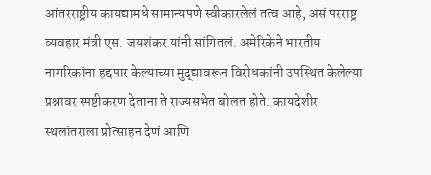आंतरराष्ट्रीय कायद्यामधे सामान्यपणे स्वीकारलेलं तत्व आहे, असं परराष्ट्र व्यवहार मंत्री एस. जयशंकर यांनी सांगितलं. अमेरिकेने भारतीय नागरिकांना हद्दपार केल्याच्या मुद्द्यावरून विरोधकांनी उपस्थित केलेल्या प्रश्नावर स्पष्टीकरण देताना ते राज्यसभेत बोलत होते. कायदेशीर स्थलांतराला प्रोत्साहन देणं आणि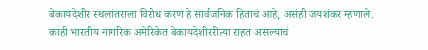बेकायदेशीर स्थलांतराला विरोध करणं हे सार्वजनिक हिताचं आहे, असंही जयशंकर म्हणाले. काही भारतीय नागरिक अमेरिकेत बेकायदेशीररीत्या राहत असल्याचं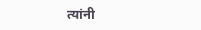त्यांनी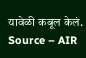यावेळी कबूल केलं.
Source – AIR